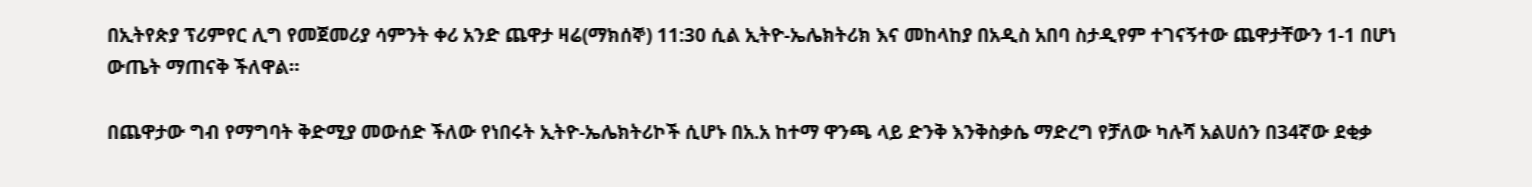በኢትየጵያ ፕሪምየር ሊግ የመጀመሪያ ሳምንት ቀሪ አንድ ጨዋታ ዛሬ(ማክሰኞ) 11:30 ሲል ኢትዮ-ኤሌክትሪክ እና መከላከያ በአዲስ አበባ ስታዲየም ተገናኝተው ጨዋታቸውን 1-1 በሆነ ውጤት ማጠናቅ ችለዋል።

በጨዋታው ግብ የማግባት ቅድሚያ መውሰድ ችለው የነበሩት ኢትዮ-ኤሌክትሪኮች ሲሆኑ በአ.አ ከተማ ዋንጫ ላይ ድንቅ እንቅስቃሴ ማድረግ የቻለው ካሉሻ አልሀሰን በ34ኛው ደቂቃ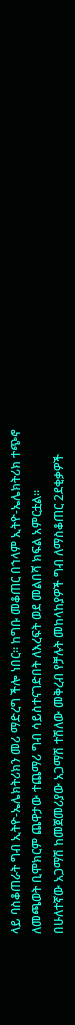ላይ ባስቆጠራት ግብ ኢትዮ-ኤሌክትሪክን መሪ ማድረግ ችሎ ነበር። ከግቡ መቆጠር በኀላም ኢትዮ-ኤሌክትሪክ ተጭኖ ለመጫወት ቢሞክርም ጨዋታው ተጨማሪ ግብ ሳይስተናገድበት ለእረፍት ወደ መልበሻ ክፍል አምርቷል።
በሁለተኛው አጋማሽ ከመጀመሪያው አጋማሽ ተሽለው መቅረብ የቻሉት መከላከያዎች ግብ ለማስቆጠር 2ደቂቃዎች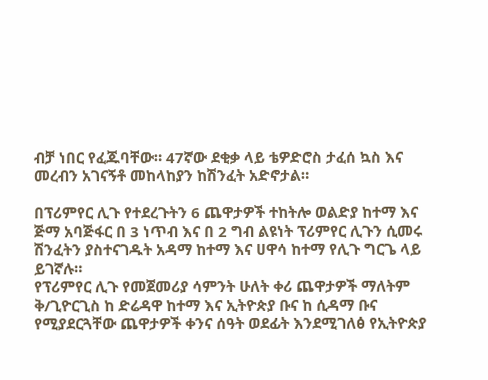ብቻ ነበር የፈጁባቸው። 47ኛው ደቂቃ ላይ ቴዎድሮስ ታፈሰ ኳስ እና መረብን አገናኝቶ መከላከያን ከሽንፈት አድኖታል።

በፕሪምየር ሊጉ የተደረጉትን 6 ጨዋታዎች ተከትሎ ወልድያ ከተማ እና ጅማ አባጅፋር በ 3 ነጥብ እና በ 2 ግብ ልዩነት ፕሪምየር ሊጉን ሲመሩ ሽንፈትን ያስተናገዱት አዳማ ከተማ እና ሀዋሳ ከተማ የሊጉ ግርጌ ላይ ይገኛሉ።
የፕሪምየር ሊጉ የመጀመሪያ ሳምንት ሁለት ቀሪ ጨዋታዎች ማለትም ቅ/ጊዮርጊስ ከ ድሬዳዋ ከተማ እና ኢትዮጵያ ቡና ከ ሲዳማ ቡና የሚያደርጓቸው ጨዋታዎች ቀንና ሰዓት ወደፊት እንደሚገለፅ የኢትዮጵያ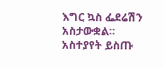እግር ኳስ ፌደሬሽን አስታውቋል።
አስተያየት ይስጡ